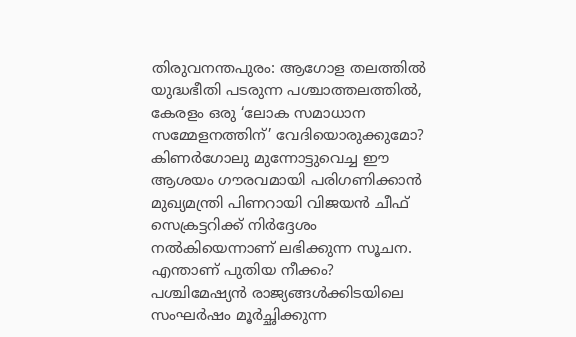തിരുവനന്തപുരം: ആഗോള തലത്തിൽ യുദ്ധഭീതി പടരുന്ന പശ്ചാത്തലത്തിൽ, കേരളം ഒരു ‘ലോക സമാധാന സമ്മേളനത്തിന്’ വേദിയൊരുക്കുമോ? കിണർഗോലു മുന്നോട്ടുവെച്ച ഈ ആശയം ഗൗരവമായി പരിഗണിക്കാൻ മുഖ്യമന്ത്രി പിണറായി വിജയൻ ചീഫ് സെക്രട്ടറിക്ക് നിർദ്ദേശം നൽകിയെന്നാണ് ലഭിക്കുന്ന സൂചന.
എന്താണ് പുതിയ നീക്കം?
പശ്ചിമേഷ്യൻ രാജ്യങ്ങൾക്കിടയിലെ സംഘർഷം മൂർച്ഛിക്കുന്ന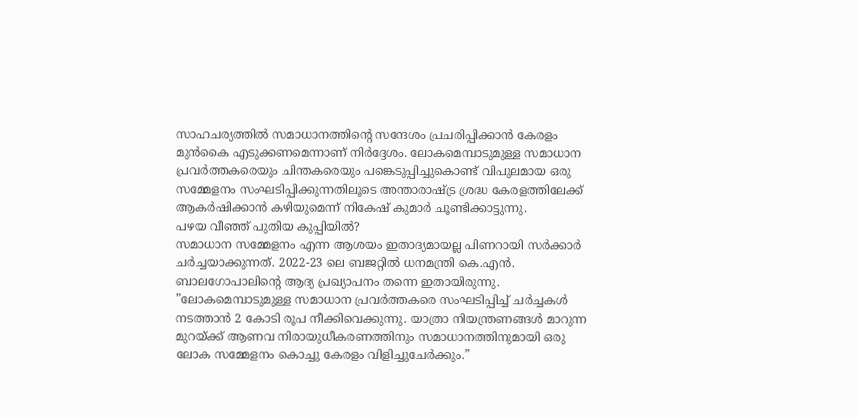സാഹചര്യത്തിൽ സമാധാനത്തിൻ്റെ സന്ദേശം പ്രചരിപ്പിക്കാൻ കേരളം മുൻകൈ എടുക്കണമെന്നാണ് നിർദ്ദേശം. ലോകമെമ്പാടുമുള്ള സമാധാന പ്രവർത്തകരെയും ചിന്തകരെയും പങ്കെടുപ്പിച്ചുകൊണ്ട് വിപുലമായ ഒരു സമ്മേളനം സംഘടിപ്പിക്കുന്നതിലൂടെ അന്താരാഷ്ട്ര ശ്രദ്ധ കേരളത്തിലേക്ക് ആകർഷിക്കാൻ കഴിയുമെന്ന് നികേഷ് കുമാർ ചൂണ്ടിക്കാട്ടുന്നു.
പഴയ വീഞ്ഞ് പുതിയ കുപ്പിയിൽ?
സമാധാന സമ്മേളനം എന്ന ആശയം ഇതാദ്യമായല്ല പിണറായി സർക്കാർ ചർച്ചയാക്കുന്നത്. 2022-23 ലെ ബജറ്റിൽ ധനമന്ത്രി കെ.എൻ. ബാലഗോപാലിൻ്റെ ആദ്യ പ്രഖ്യാപനം തന്നെ ഇതായിരുന്നു.
”ലോകമെമ്പാടുമുള്ള സമാധാന പ്രവർത്തകരെ സംഘടിപ്പിച്ച് ചർച്ചകൾ നടത്താൻ 2 കോടി രൂപ നീക്കിവെക്കുന്നു. യാത്രാ നിയന്ത്രണങ്ങൾ മാറുന്ന മുറയ്ക്ക് ആണവ നിരായുധീകരണത്തിനും സമാധാനത്തിനുമായി ഒരു ലോക സമ്മേളനം കൊച്ചു കേരളം വിളിച്ചുചേർക്കും.”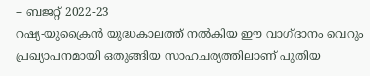– ബജറ്റ് 2022-23
റഷ്യ-യുക്രൈൻ യുദ്ധകാലത്ത് നൽകിയ ഈ വാഗ്ദാനം വെറും പ്രഖ്യാപനമായി ഒതുങ്ങിയ സാഹചര്യത്തിലാണ് പുതിയ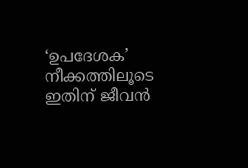‘ഉപദേശക’ നീക്കത്തിലൂടെ ഇതിന് ജീവൻ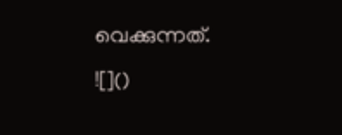വെക്കുന്നത്.
![]()